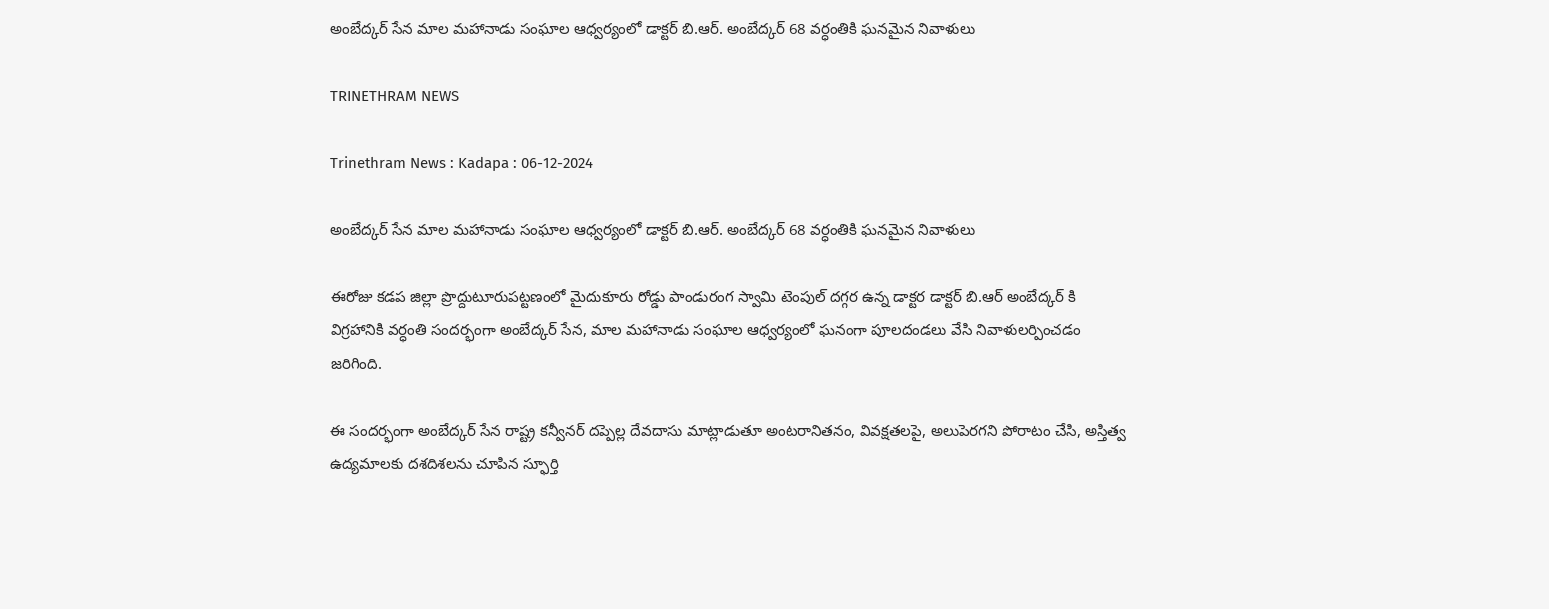అంబేద్కర్ సేన మాల మహానాడు సంఘాల ఆధ్వర్యంలో డాక్టర్ బి.ఆర్. అంబేద్కర్ 68 వర్ధంతికి ఘనమైన నివాళులు

TRINETHRAM NEWS

Trinethram News : Kadapa : 06-12-2024

అంబేద్కర్ సేన మాల మహానాడు సంఘాల ఆధ్వర్యంలో డాక్టర్ బి.ఆర్. అంబేద్కర్ 68 వర్ధంతికి ఘనమైన నివాళులు

ఈరోజు కడప జిల్లా ప్రొద్దుటూరుపట్టణంలో మైదుకూరు రోడ్డు పాండురంగ స్వామి టెంపుల్ దగ్గర ఉన్న డాక్టర డాక్టర్ బి.ఆర్ అంబేద్కర్ కి విగ్రహానికి వర్ధంతి సందర్భంగా అంబేద్కర్ సేన, మాల మహానాడు సంఘాల ఆధ్వర్యంలో ఘనంగా పూలదండలు వేసి నివాళులర్పించడం జరిగింది.

ఈ సందర్భంగా అంబేద్కర్ సేన రాష్ట్ర కన్వీనర్ దప్పెల్ల దేవదాసు మాట్లాడుతూ అంటరానితనం, వివక్షతలపై, అలుపెరగని పోరాటం చేసి, అస్తిత్వ ఉద్యమాలకు దశదిశలను చూపిన స్ఫూర్తి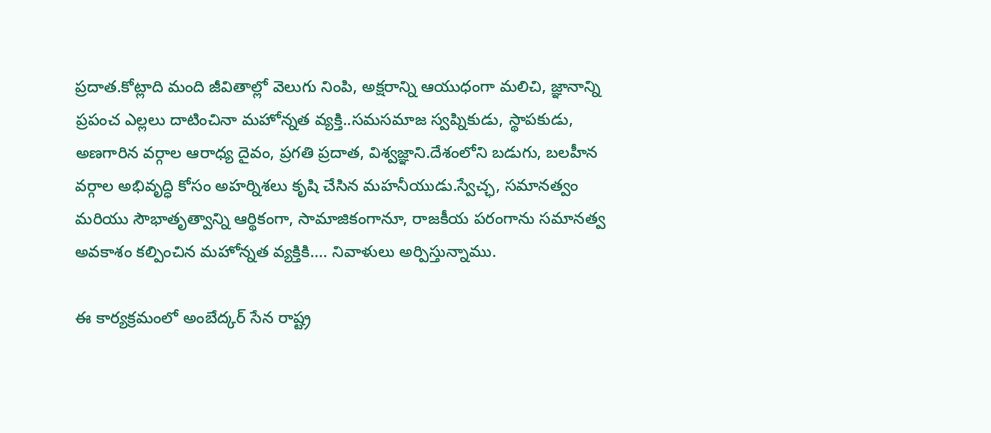ప్రదాత.కోట్లాది మంది జీవితాల్లో వెలుగు నింపి, అక్షరాన్ని ఆయుధంగా మలిచి, జ్ఞానాన్ని ప్రపంచ ఎల్లలు దాటించినా మహోన్నత వ్యక్తి..సమసమాజ స్వప్నికుడు, స్థాపకుడు, అణగారిన వర్గాల ఆరాధ్య దైవం, ప్రగతి ప్రదాత, విశ్వజ్ఞాని.దేశంలోని బడుగు, బలహీన వర్గాల అభివృద్ధి కోసం అహర్నిశలు కృషి చేసిన మహనీయుడు.స్వేచ్ఛ, సమానత్వం మరియు సౌభాతృత్వాన్ని ఆర్థికంగా, సామాజికంగానూ, రాజకీయ పరంగాను సమానత్వ అవకాశం కల్పించిన మహోన్నత వ్యక్తికి…. నివాళులు అర్పిస్తున్నాము.

ఈ కార్యక్రమంలో అంబేద్కర్ సేన రాష్ట్ర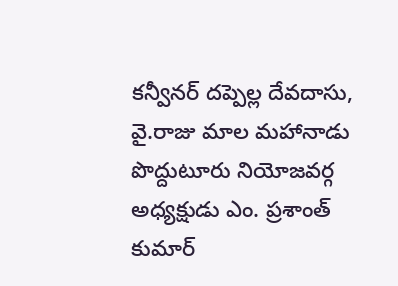కన్వీనర్ దప్పెల్ల దేవదాసు, వై.రాజు మాల మహానాడు పొద్దుటూరు నియోజవర్గ అధ్యక్షుడు ఎం. ప్రశాంత్ కుమార్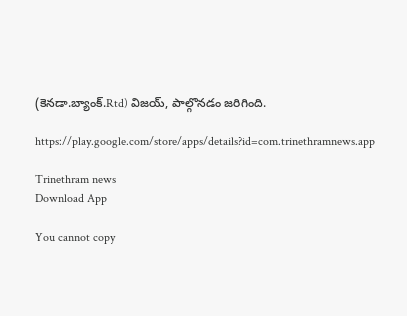(కెనడా.బ్యాంక్.Rtd) విజయ్, పాల్గొనడం జరిగింది.

https://play.google.com/store/apps/details?id=com.trinethramnews.app

Trinethram news
Download App

You cannot copy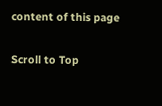content of this page

Scroll to Top